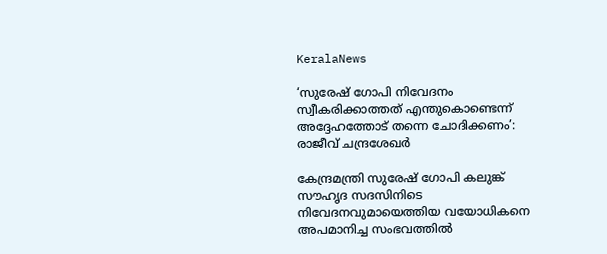KeralaNews

‘സുരേഷ് ഗോപി നിവേദനം സ്വീകരിക്കാത്തത് എന്തുകൊണ്ടെന്ന് അദ്ദേഹത്തോട് തന്നെ ചോദിക്കണം’: രാജീവ് ചന്ദ്രശേഖര്‍

കേന്ദ്രമന്ത്രി സുരേഷ് ഗോപി കലുങ്ക് സൗഹൃദ സദസിനിടെ നിവേദനവുമായെത്തിയ വയോധികനെ അപമാനിച്ച സംഭവത്തില്‍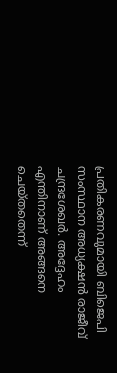പ്രതികരണവുമായി ബിജെപി സംസ്ഥാന അധ്യക്ഷന്‍ രാജീവ് ചന്ദ്രശേഖര്‍. അദ്ദേഹം എന്തിനാണ് അങ്ങനെ ചെയ്തതെന്ന്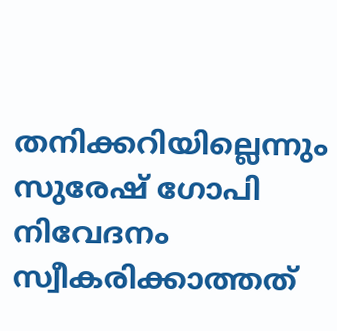തനിക്കറിയില്ലെന്നും സുരേഷ് ഗോപി നിവേദനം സ്വീകരിക്കാത്തത്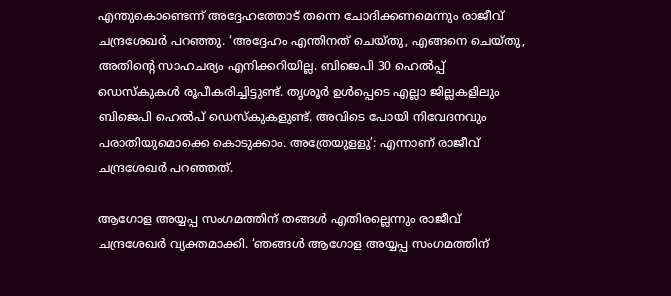എന്തുകൊണ്ടെന്ന് അദ്ദേഹത്തോട് തന്നെ ചോദിക്കണമെന്നും രാജീവ് ചന്ദ്രശേഖര്‍ പറഞ്ഞു. ‘അദ്ദേഹം എന്തിനത് ചെയ്തു, എങ്ങനെ ചെയ്തു, അതിന്റെ സാഹചര്യം എനിക്കറിയില്ല. ബിജെപി 30 ഹെല്‍പ്പ് ഡെസ്‌കുകള്‍ രൂപീകരിച്ചിട്ടുണ്ട്. തൃശൂര്‍ ഉള്‍പ്പെടെ എല്ലാ ജില്ലകളിലും ബിജെപി ഹെല്‍പ് ഡെസ്‌കുകളുണ്ട്. അവിടെ പോയി നിവേദനവും പരാതിയുമൊക്കെ കൊടുക്കാം. അത്രേയുളളു’: എന്നാണ് രാജീവ് ചന്ദ്രശേഖര്‍ പറഞ്ഞത്.

ആഗോള അയ്യപ്പ സംഗമത്തിന് തങ്ങള്‍ എതിരല്ലെന്നും രാജീവ് ചന്ദ്രശേഖര്‍ വ്യക്തമാക്കി. ‘ഞങ്ങള്‍ ആഗോള അയ്യപ്പ സംഗമത്തിന്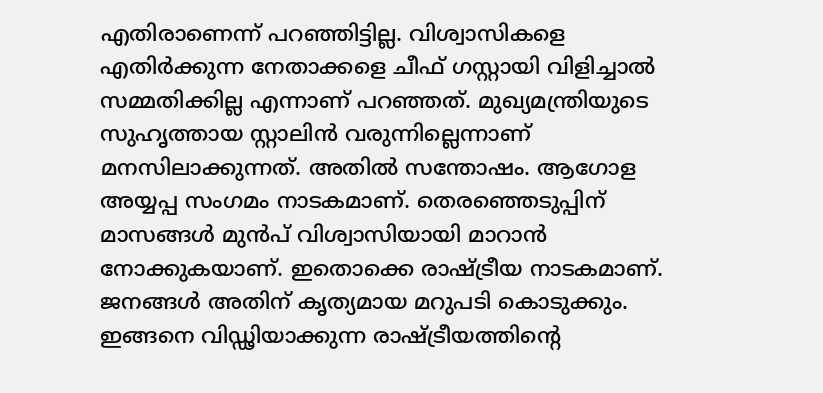എതിരാണെന്ന് പറഞ്ഞിട്ടില്ല. വിശ്വാസികളെ എതിര്‍ക്കുന്ന നേതാക്കളെ ചീഫ് ഗസ്റ്റായി വിളിച്ചാല്‍ സമ്മതിക്കില്ല എന്നാണ് പറഞ്ഞത്. മുഖ്യമന്ത്രിയുടെ സുഹൃത്തായ സ്റ്റാലിന്‍ വരുന്നില്ലെന്നാണ് മനസിലാക്കുന്നത്. അതില്‍ സന്തോഷം. ആഗോള അയ്യപ്പ സംഗമം നാടകമാണ്. തെരഞ്ഞെടുപ്പിന് മാസങ്ങള്‍ മുന്‍പ് വിശ്വാസിയായി മാറാന്‍ നോക്കുകയാണ്. ഇതൊക്കെ രാഷ്ട്രീയ നാടകമാണ്. ജനങ്ങള്‍ അതിന് കൃത്യമായ മറുപടി കൊടുക്കും. ഇങ്ങനെ വിഡ്ഢിയാക്കുന്ന രാഷ്ട്രീയത്തിന്റെ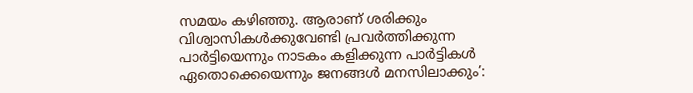സമയം കഴിഞ്ഞു. ആരാണ് ശരിക്കും വിശ്വാസികള്‍ക്കുവേണ്ടി പ്രവര്‍ത്തിക്കുന്ന പാര്‍ട്ടിയെന്നും നാടകം കളിക്കുന്ന പാര്‍ട്ടികള്‍ ഏതൊക്കെയെന്നും ജനങ്ങള്‍ മനസിലാക്കും’: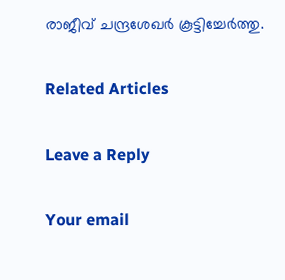രാജീവ് ചന്ദ്രശേഖര്‍ കൂട്ടിച്ചേര്‍ത്തു.

Related Articles

Leave a Reply

Your email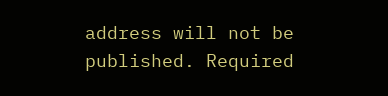address will not be published. Required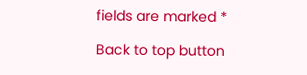fields are marked *

Back to top button